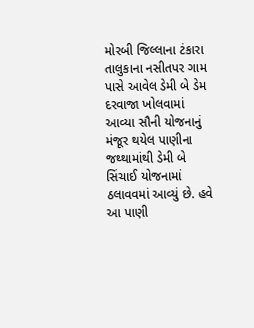મોરબી જિલ્લાના ટંકારા તાલુકાના નસીતપર ગામ પાસે આવેલ ડેમી બે ડેમ દરવાજા ખોલવામાં આવ્યા સૌની યોજનાનું મંજૂર થયેલ પાણીના જથ્થામાંથી ડેમી બે સિંચાઈ યોજનામાં ઠલાવવમાં આવ્યું છે. હવે આ પાણી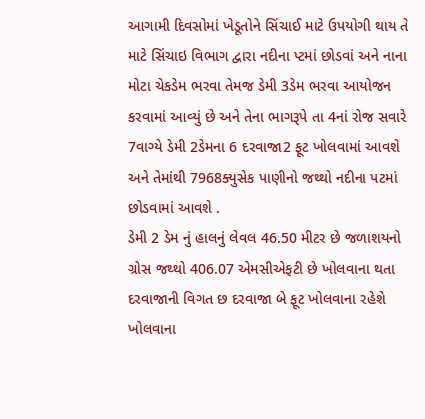આગામી દિવસોમાં ખેડૂતોને સિંચાઈ માટે ઉપયોગી થાય તે માટે સિંચાઇ વિભાગ દ્વારા નદીના પ્ટમાં છોડવાં અને નાના મોટા ચેકડેમ ભરવા તેમજ ડેમી 3ડેમ ભરવા આયોજન કરવામાં આવ્યું છે અને તેના ભાગરૂપે તા 4નાં રોજ સવારે 7વાગ્યે ડેમી 2ડેમના 6 દરવાજા2 ફૂટ ખોલવામાં આવશે અને તેમાંથી 7968ક્યુસેક પાણીનો જથ્થો નદીના પટમાં છોડવામાં આવશે .
ડેમી 2 ડેમ નું હાલનું લેવલ 46.50 મીટર છે જળાશયનો ગ્રોસ જથ્થો 406.07 એમસીએફટી છે ખોલવાના થતા દરવાજાની વિગત છ દરવાજા બે ફૂટ ખોલવાના રહેશે ખોલવાના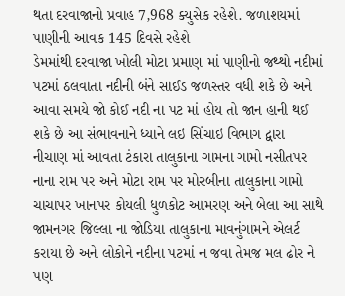થતા દરવાજાનો પ્રવાહ 7,968 ક્યુસેક રહેશે. જળાશયમાં પાણીની આવક 145 દિવસે રહેશે
ડેમમાંથી દરવાજા ખોલી મોટા પ્રમાણ માં પાણીનો જથ્થો નદીમાં પટમાં ઠલવાતા નદીની બંને સાઈડ જળસ્તર વધી શકે છે અને આવા સમયે જો કોઈ નદી ના પટ માં હોય તો જાન હાની થઈ શકે છે આ સંભાવનાને ધ્યાને લઇ સિંચાઇ વિભાગ દ્વારા નીચાણ માં આવતા ટંકારા તાલુકાના ગામના ગામો નસીતપર નાના રામ પર અને મોટા રામ પર મોરબીના તાલુકાના ગામો ચાચાપર ખાનપર કોયલી ધુળકોટ આમરણ અને બેલા આ સાથે જામનગર જિલ્લા ના જોડિયા તાલુકાના માવનુંગામને એલર્ટ કરાયા છે અને લોકોને નદીના પટમાં ન જવા તેમજ મલ ઢોર ને પણ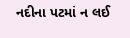નદીના પટમાં ન લઈ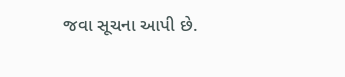જવા સૂચના આપી છે.